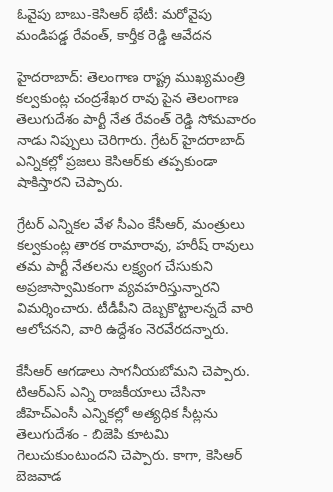ఓవైపు బాబు-కెసిఆర్ భేటీ: మరోవైపు మండిపడ్డ రేవంత్, కార్తీక రెడ్డి ఆవేదన

హైదరాబాద్: తెలంగాణ రాష్ట్ర ముఖ్యమంత్రి కల్వకుంట్ల చంద్రశేఖర రావు పైన తెలంగాణ తెలుగుదేశం పార్టీ నేత రేవంత్ రెడ్డి సోమవారం నాడు నిప్పులు చెరిగారు. గ్రేటర్ హైదరాబాద్ ఎన్నికల్లో ప్రజలు కెసిఆర్‌కు తప్పకుండా షాకిస్తారని చెప్పారు.

గ్రేటర్ ఎన్నికల వేళ సీఎం కేసీఆర్, మంత్రులు కల్వకుంట్ల తారక రామారావు, హరీష్ రావులు తమ పార్టీ నేతలను లక్ష్యంగ చేసుకుని అప్రజాస్వామికంగా వ్యవహరిస్తున్నారని విమర్శించారు. టీడీపీని దెబ్బకొట్టాలన్నదే వారి ఆలోచనని, వారి ఉద్దేశం నెరవేరదన్నారు.

కేసీఆర్ ఆగడాలు సాగనీయబోమని చెప్పారు. టిఆర్ఎస్ ఎన్ని రాజకీయాలు చేసినా జీహెచ్ఎంసీ ఎన్నికల్లో అత్యధిక సీట్లను తెలుగుదేశం - బిజెపి కూటమి గెలుచుకుంటుందని చెప్పారు. కాగా, కెసిఆర్ బెజవాడ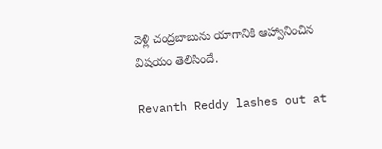వెళ్లి చంద్రబాబును యాగానికి ఆహ్వానించిన విషయం తెలిసిందే.

Revanth Reddy lashes out at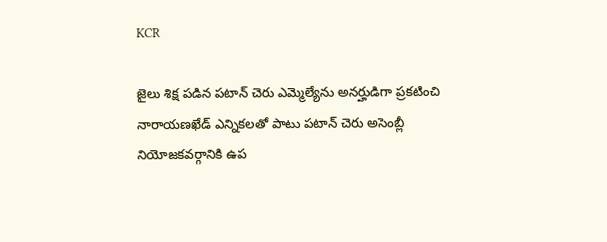KCR

జైలు శిక్ష పడిన పటాన్ చెరు ఎమ్మెల్యేను అనర్హుడిగా ప్రకటించి నారాయణఖేడ్ ఎన్నికలతో పాటు పటాన్ చెరు అసెంబ్లీ నియోజకవర్గానికి ఉప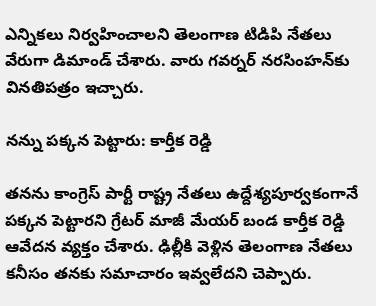ఎన్నికలు నిర్వహించాలని తెలంగాణ టిడిపి నేతలు వేరుగా డిమాండ్ చేశారు. వారు గవర్నర్ నరసింహన్‌కు వినతిపత్రం ఇచ్చారు.

నన్ను పక్కన పెట్టారు: కార్తీక రెడ్డి

తనను కాంగ్రెస్ పార్టీ రాష్ట్ర నేతలు ఉద్దేశ్యపూర్వకంగానే పక్కన పెట్టారని గ్రేటర్ మాజీ మేయర్ బండ కార్తీక రెడ్డి ఆవేదన వ్యక్తం చేశారు. ఢిల్లీకి వెళ్లిన తెలంగాణ నేతలు కనీసం తనకు సమాచారం ఇవ్వలేదని చెప్పారు.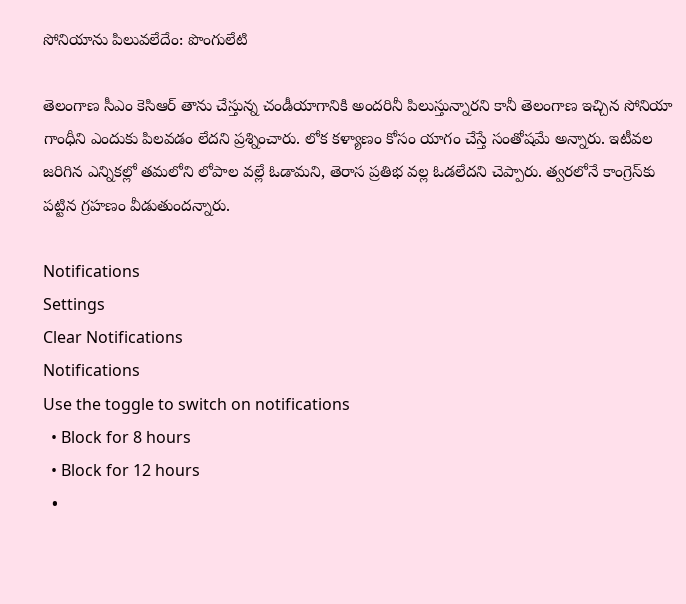సోనియాను పిలువలేదేం: పొంగులేటి

తెలంగాణ సీఎం కెసిఆర్ తాను చేస్తున్న చండీయాగానికి అందరినీ పిలుస్తున్నారని కానీ తెలంగాణ ఇచ్చిన సోనియా గాంధీని ఎందుకు పిలవడం లేదని ప్రశ్నించారు. లోక కళ్యాణం కోసం యాగం చేస్తే సంతోషమే అన్నారు. ఇటీవల జరిగిన ఎన్నికల్లో తమలోని లోపాల వల్లే ఓడామని, తెరాస ప్రతిభ వల్ల ఓడలేదని చెప్పారు. త్వరలోనే కాంగ్రెస్‌కు పట్టిన గ్రహణం వీడుతుందన్నారు.

Notifications
Settings
Clear Notifications
Notifications
Use the toggle to switch on notifications
  • Block for 8 hours
  • Block for 12 hours
  •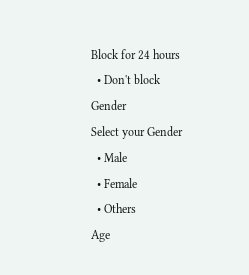Block for 24 hours
  • Don't block
Gender
Select your Gender
  • Male
  • Female
  • Others
Age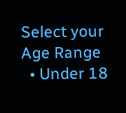Select your Age Range
  • Under 18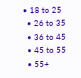• 18 to 25
  • 26 to 35
  • 36 to 45
  • 45 to 55
  • 55+